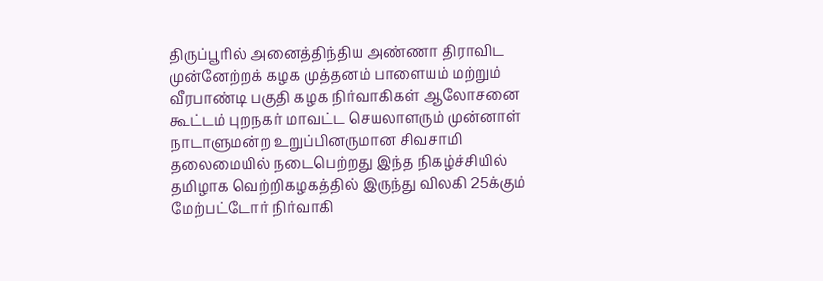திருப்பூரில் அனைத்திந்திய அண்ணா திராவிட முன்னேற்றக் கழக முத்தனம் பாளையம் மற்றும் வீரபாண்டி பகுதி கழக நிர்வாகிகள் ஆலோசனை கூட்டம் புறநகர் மாவட்ட செயலாளரும் முன்னாள் நாடாளுமன்ற உறுப்பினருமான சிவசாமி தலைமையில் நடைபெற்றது இந்த நிகழ்ச்சியில் தமிழாக வெற்றிகழகத்தில் இருந்து விலகி 25க்கும் மேற்பட்டோர் நிர்வாகி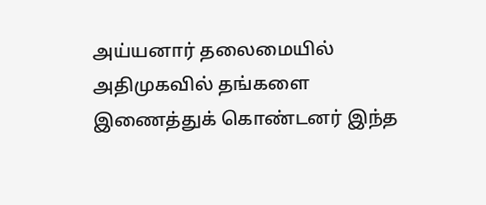அய்யனார் தலைமையில் அதிமுகவில் தங்களை இணைத்துக் கொண்டனர் இந்த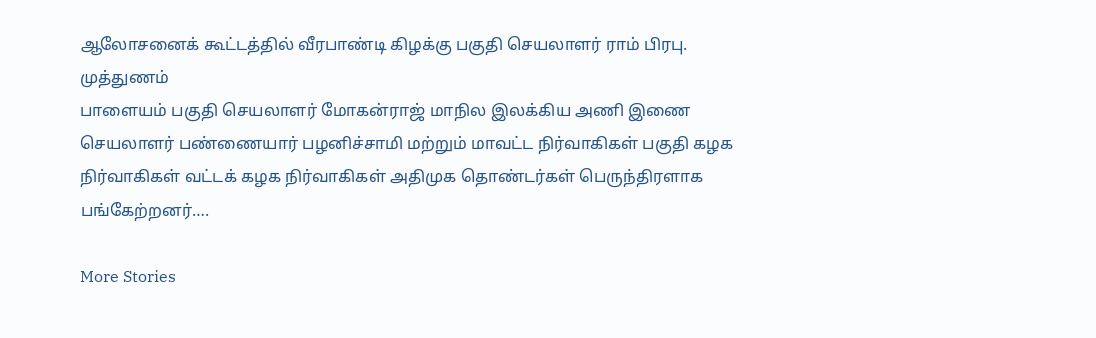ஆலோசனைக் கூட்டத்தில் வீரபாண்டி கிழக்கு பகுதி செயலாளர் ராம் பிரபு. முத்துணம்
பாளையம் பகுதி செயலாளர் மோகன்ராஜ் மாநில இலக்கிய அணி இணை செயலாளர் பண்ணையார் பழனிச்சாமி மற்றும் மாவட்ட நிர்வாகிகள் பகுதி கழக நிர்வாகிகள் வட்டக் கழக நிர்வாகிகள் அதிமுக தொண்டர்கள் பெருந்திரளாக பங்கேற்றனர்….

More Stories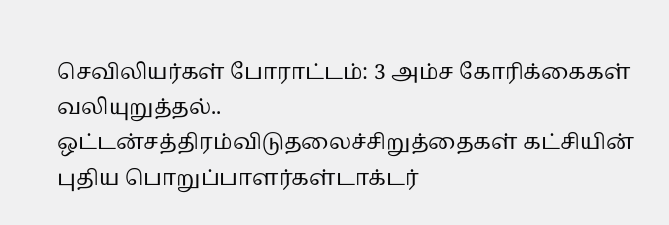செவிலியர்கள் போராட்டம்: 3 அம்ச கோரிக்கைகள் வலியுறுத்தல்..
ஒட்டன்சத்திரம்விடுதலைச்சிறுத்தைகள் கட்சியின் புதிய பொறுப்பாளர்கள்டாக்டர்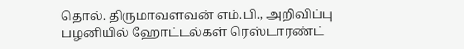தொல். திருமாவளவன் எம்.பி., அறிவிப்பு
பழனியில் ஹோட்டல்கள் ரெஸ்டாரண்ட்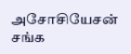அசோசியேசன் சங்க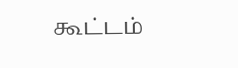கூட்டம்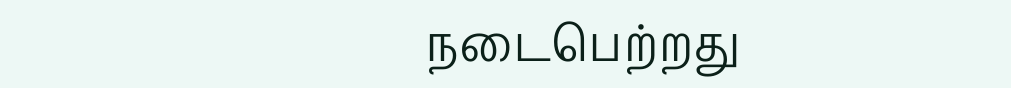நடைபெற்றது